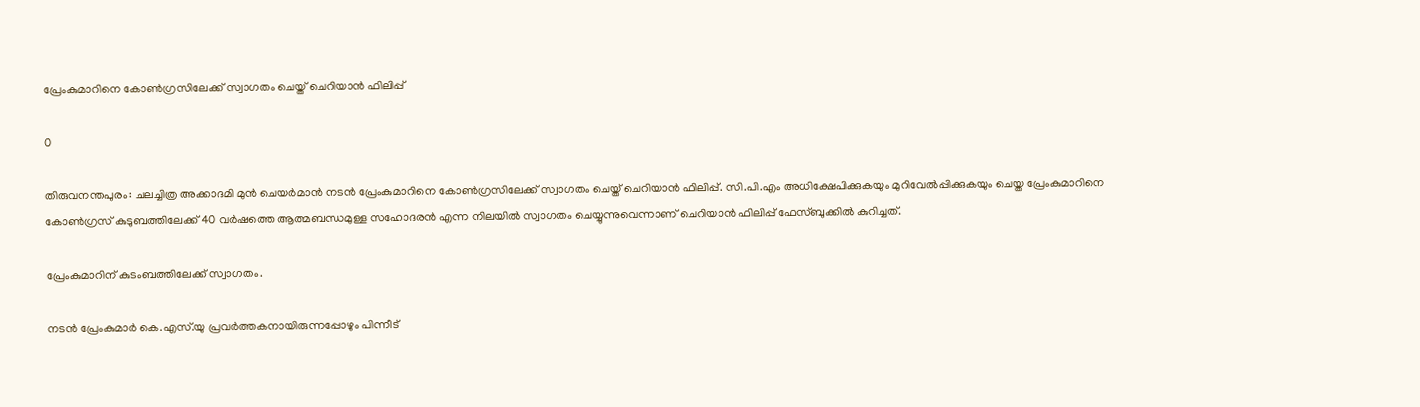പ്രേംകുമാറിനെ കോൺഗ്രസിലേക്ക് സ്വാഗതം ചെയ്ത് ചെറിയാൻ ഫിലിപ്പ്

0

തിരുവനന്തപുരം: ചലച്ചിത്ര അക്കാദമി മുൻ ചെയർമാൻ നടൻ പ്രേംകുമാറിനെ കോൺഗ്രസിലേക്ക് സ്വാഗതം ചെയ്ത് ചെറിയാൻ ഫിലിപ്പ്. സി.പി.എം അധിക്ഷേപിക്കുകയും മുറിവേൽപ്പിക്കുകയും ചെയ്ത പ്രേംകുമാറിനെ കോൺഗ്രസ് കുടുബത്തിലേക്ക് 40 വർഷത്തെ ആത്മബന്ധമുള്ള സഹോദരൻ എന്ന നിലയിൽ സ്വാഗതം ചെയ്യുന്നുവെന്നാണ് ചെറിയാൻ ഫിലിപ്പ് ഫേസ്ബുക്കിൽ കുറിച്ചത്.

പ്രേംകുമാറിന് കുടംബത്തിലേക്ക് സ്വാഗതം.

നടൻ പ്രേംകുമാർ കെ.എസ്.യു പ്രവർത്തകനായിരുന്നപ്പോഴും പിന്നീട്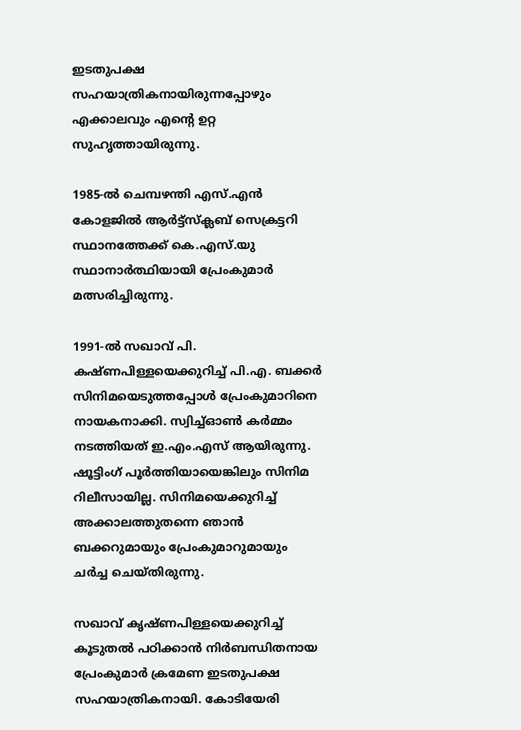ഇടതുപക്ഷ സഹയാത്രികനായിരുന്നപ്പോഴും എക്കാലവും എൻ്റെ ഉറ്റ സുഹൃത്തായിരുന്നു.

1985-ൽ ചെമ്പഴന്തി എസ്.എൻ കോളജിൽ ആർട്ട്സ്ക്ലബ് സെക്രട്ടറി സ്ഥാനത്തേക്ക് കെ.എസ്.യു സ്ഥാനാർത്ഥിയായി പ്രേംകുമാർ മത്സരിച്ചിരുന്നു.

1991-ൽ സഖാവ് പി. കഷ്ണപിള്ളയെക്കുറിച്ച് പി.എ. ബക്കർ സിനിമയെടുത്തപ്പോൾ പ്രേംകുമാറിനെ നായകനാക്കി. സ്വിച്ച്ഓൺ കർമ്മം നടത്തിയത് ഇ.എം.എസ് ആയിരുന്നു. ഷൂട്ടിംഗ് പൂർത്തിയായെങ്കിലും സിനിമ റിലീസായില്ല. സിനിമയെക്കുറിച്ച് അക്കാലത്തുതന്നെ ഞാൻ ബക്കറുമായും പ്രേംകുമാറുമായും ചർച്ച ചെയ്തിരുന്നു.

സഖാവ് കൃഷ്ണപിള്ളയെക്കുറിച്ച് കൂടുതൽ പഠിക്കാൻ നിർബന്ധിതനായ പ്രേംകുമാർ ക്രമേണ ഇടതുപക്ഷ സഹയാത്രികനായി. കോടിയേരി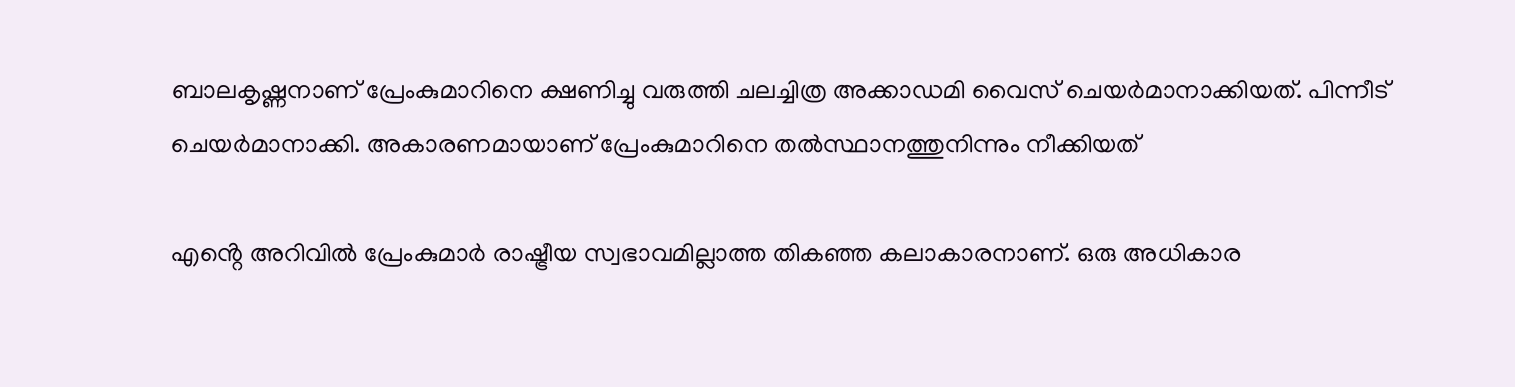ബാലകൃഷ്ണനാണ് പ്രേംകുമാറിനെ ക്ഷണിച്ചു വരുത്തി ചലച്ചിത്ര അക്കാഡമി വൈസ് ചെയർമാനാക്കിയത്. പിന്നീട് ചെയർമാനാക്കി. അകാരണമായാണ് പ്രേംകുമാറിനെ തൽസ്ഥാനത്തുനിന്നും നീക്കിയത്

എൻ്റെ അറിവിൽ പ്രേംകുമാർ രാഷ്ട്രീയ സ്വഭാവമില്ലാത്ത തികഞ്ഞ കലാകാരനാണ്. ഒരു അധികാര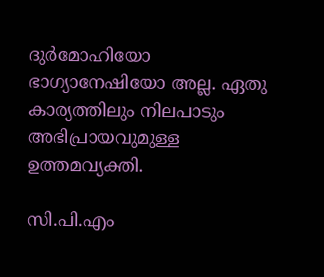ദുർമോഹിയോ ഭാഗ്യാനേഷിയോ അല്ല. ഏതു കാര്യത്തിലും നിലപാടും അഭിപ്രായവുമുള്ള ഉത്തമവ്യക്തി.

സി.പി.എം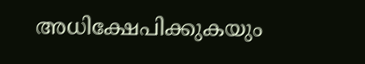അധിക്ഷേപിക്കുകയും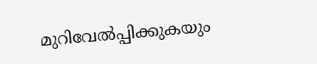മുറിവേൽപ്പിക്കുകയും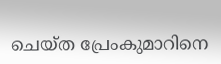ചെയ്ത പ്രേംകുമാറിനെ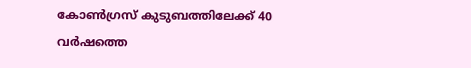കോൺഗ്രസ് കുടുബത്തിലേക്ക് 40 വർഷത്തെ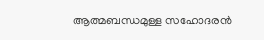ആത്മബന്ധമുള്ള സഹോദരൻ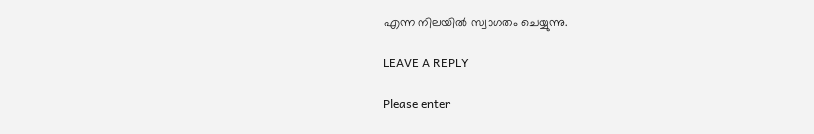എന്ന നിലയിൽ സ്വാഗതം ചെയ്യുന്നു.

LEAVE A REPLY

Please enter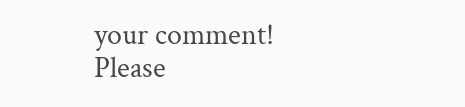your comment!
Please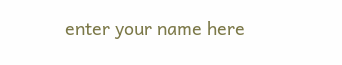enter your name here